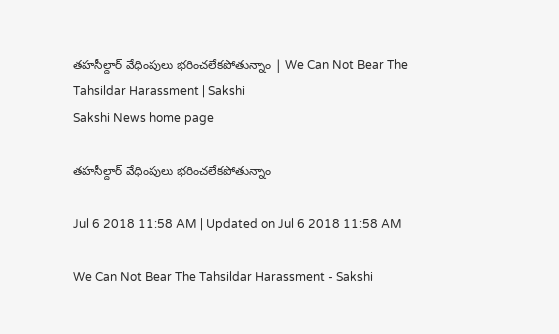తహసీల్దార్‌ వేధింపులు భరించలేకపోతున్నాం | We Can Not Bear The Tahsildar Harassment | Sakshi
Sakshi News home page

తహసీల్దార్‌ వేధింపులు భరించలేకపోతున్నాం

Jul 6 2018 11:58 AM | Updated on Jul 6 2018 11:58 AM

We Can Not Bear The Tahsildar Harassment - Sakshi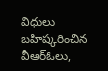విధులు బహిష్కరించిన వీఆర్‌ఓలు,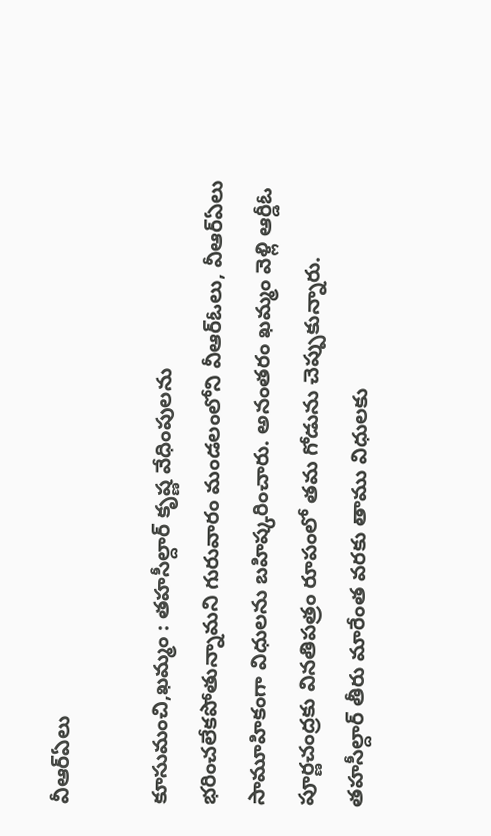వీఆర్‌ఏలు

కూసుమంచి,ఖమ్మం : తహసీల్దార్‌ కృష్ణ వేధింపులను భరించలేకపోతున్నామని గురువారం మండలంలోని వీఆర్‌ఓలు, వీఆర్‌ఏలు సామూహికంగా విధులను బహిష్కరించారు. అనంతరం ఖమ్మం వెళ్లి ఆర్డీఓ పూర్ణచంద్రకు వినతిపత్రం రూపంలో తమ గోడును చెప్పుకున్నారు. తహసీల్దార్‌ తీరు మారేంత వరకు తాము విధులకు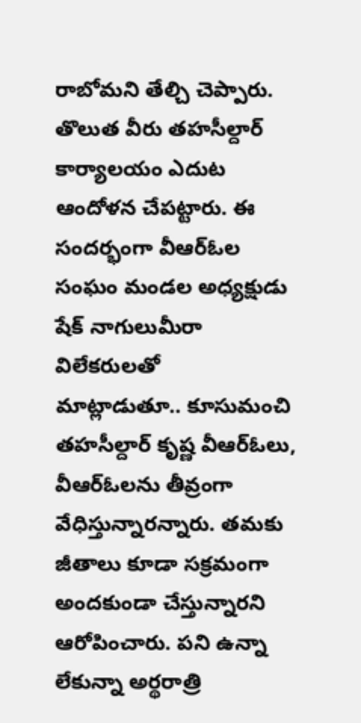రాబోమని తేల్చి చెప్పారు. తొలుత వీరు తహసీల్దార్‌ కార్యాలయం ఎదుట ఆందోళన చేపట్టారు. ఈ సందర్భంగా వీఆర్‌ఓల సంఘం మండల అధ్యక్షుడు  షేక్‌ నాగులుమీరా విలేకరులతో  మాట్లాడుతూ.. కూసుమంచి తహసీల్దార్‌ కృష్ణ వీఆర్‌ఓలు, వీఆర్‌ఓలను తీవ్రంగా వేధిస్తున్నారన్నారు. తమకు జీతాలు కూడా సక్రమంగా అందకుండా చేస్తున్నారని ఆరోపించారు. పని ఉన్నా లేకున్నా అర్థరాత్రి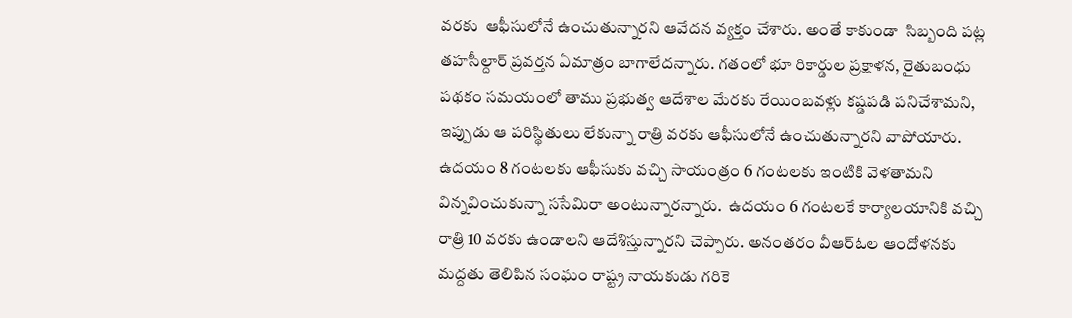వరకు  ఆఫీసులోనే ఉంచుతున్నారని ఆవేదన వ్యక్తం చేశారు. అంతే కాకుండా  సిబ్బంది పట్ల తహసీల్దార్‌ ప్రవర్తన ఏమాత్రం బాగాలేదన్నారు. గతంలో భూ రికార్డుల ప్రక్షాళన, రైతుబంధు పథకం సమయంలో తాము ప్రభుత్వ ఆదేశాల మేరకు రేయింబవళ్లు కష్డపడి పనిచేశామని, ఇప్పుడు ఆ పరిస్థితులు లేకున్నా రాత్రి వరకు ఆఫీసులోనే ఉంచుతున్నారని వాపోయారు. ఉదయం 8 గంటలకు ఆఫీసుకు వచ్చి సాయంత్రం 6 గంటలకు ఇంటికి వెళతామని విన్నవించుకున్నా ససేమిరా అంటున్నారన్నారు.  ఉదయం 6 గంటలకే కార్యాలయానికి వచ్చి రాత్రి 10 వరకు ఉండాలని ఆదేశిస్తున్నారని చెప్పారు. అనంతరం వీఆర్‌ఓల ఆందోళనకు మద్దతు తెలిపిన సంఘం రాష్ట్ర నాయకుడు గరికె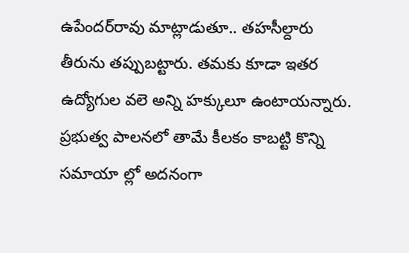ఉపేందర్‌రావు మాట్లాడుతూ.. తహసీల్దారు తీరును తప్పుబట్టారు. తమకు కూడా ఇతర ఉద్యోగుల వలె అన్ని హక్కులూ ఉంటాయన్నారు. ప్రభుత్వ పాలనలో తామే కీలకం కాబట్టి కొన్ని సమాయా ల్లో అదనంగా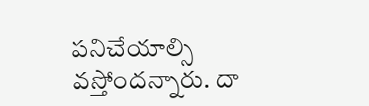పనిచేయాల్సి వస్తోందన్నారు. దా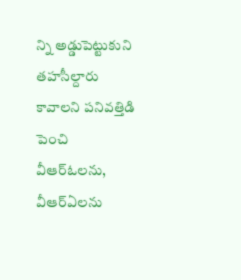న్ని అడ్డుపెట్టుకుని తహసీల్దారు కావాలని పనివత్తిడి పెంచి వీఆర్‌ఓలను, వీఆర్‌ఏలను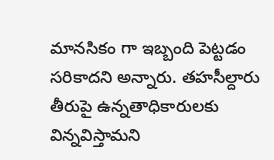మానసికం గా ఇబ్బంది పెట్టడం సరికాదని అన్నారు. తహసీల్దారు తీరుపై ఉన్నతాధికారులకు విన్నవిస్తామని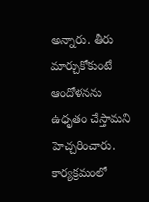అన్నారు. తీరు మార్చుకోకుంటే ఆందోళనను ఉధృతం చేస్తామని హెచ్చరించారు. కార్యక్రమంలో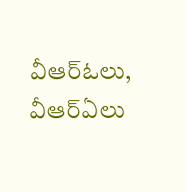వీఆర్‌ఓలు, వీఆర్‌ఏలు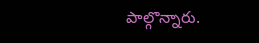పాల్గొన్నారు.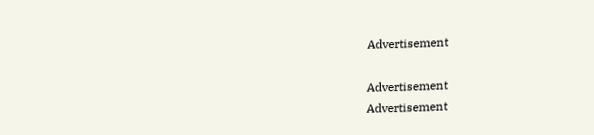Advertisement

Advertisement
Advertisement